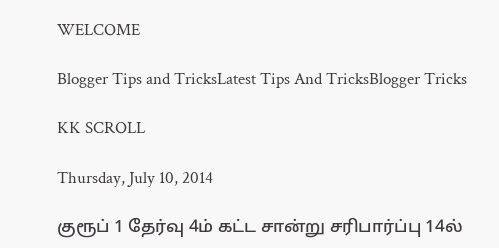WELCOME

Blogger Tips and TricksLatest Tips And TricksBlogger Tricks

KK SCROLL

Thursday, July 10, 2014

குரூப் 1 தேர்வு 4ம் கட்ட சான்று சரிபார்ப்பு 14ல்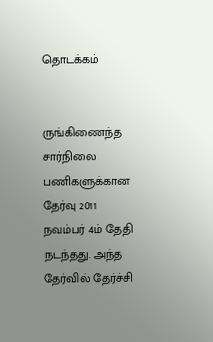தொடக்கம்


ருங்கிணைந்த சார்நிலை பணிகளுக்கான தேர்வு 2011 நவம்பர் 4ம் தேதி நடந்தது. அந்த தேர்வில் தேர்ச்சி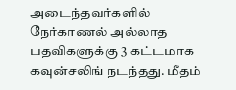அடைந்தவர்களில் நேர்காணல் அல்லாத பதவிகளுக்கு 3 கட்டமாக கவுன்சலிங் நடந்தது. மீதம்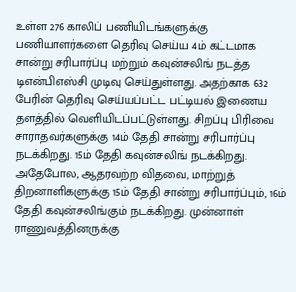உள்ள 276 காலிப் பணியிடங்களுக்கு பணியாளர்களை தெரிவு செய்ய 4ம் கட்டமாக சான்று சரிபார்ப்பு மற்றும் கவுன்சலிங் நடத்த டிஎன்பிஎஸ்சி முடிவு செய்துள்ளது. அதற்காக 632 பேரின் தெரிவு செய்யப்பட்ட பட்டியல் இணைய தளத்தில் வெளியிடப்பட்டுள்ளது. சிறப்பு பிரிவை சாராதவர்களுக்கு 14ம் தேதி சான்று சரிபார்ப்பு நடக்கிறது. 15ம் தேதி கவுன்சலிங் நடக்கிறது. அதேபோல, ஆதரவற்ற விதவை, மாற்றுத் திறனாளிகளுக்கு 15ம் தேதி சான்று சரிபார்ப்பும், 16ம் தேதி கவுன்சலிங்கும் நடக்கிறது. முன்னாள் ராணுவத்தினருக்கு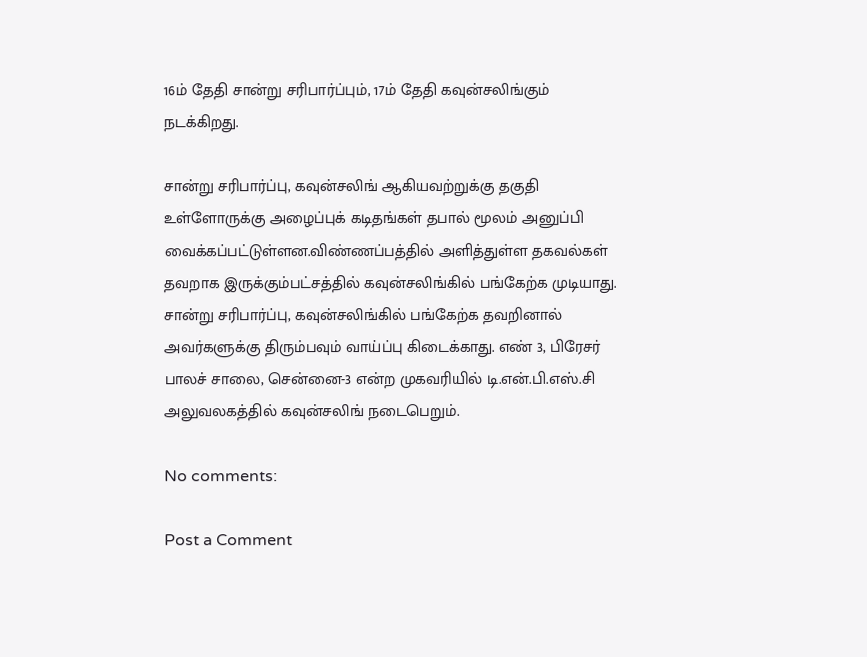16ம் தேதி சான்று சரிபார்ப்பும், 17ம் தேதி கவுன்சலிங்கும் நடக்கிறது.

சான்று சரிபார்ப்பு, கவுன்சலிங் ஆகியவற்றுக்கு தகுதி உள்ளோருக்கு அழைப்புக் கடிதங்கள் தபால் மூலம் அனுப்பி வைக்கப்பட்டுள்ளன.விண்ணப்பத்தில் அளித்துள்ள தகவல்கள் தவறாக இருக்கும்பட்சத்தில் கவுன்சலிங்கில் பங்கேற்க முடியாது. சான்று சரிபார்ப்பு, கவுன்சலிங்கில் பங்கேற்க தவறினால் அவர்களுக்கு திரும்பவும் வாய்ப்பு கிடைக்காது. எண் 3, பிரேசர் பாலச் சாலை, சென்னை-3 என்ற முகவரியில் டி.என்.பி.எஸ்.சி அலுவலகத்தில் கவுன்சலிங் நடைபெறும்.

No comments:

Post a Comment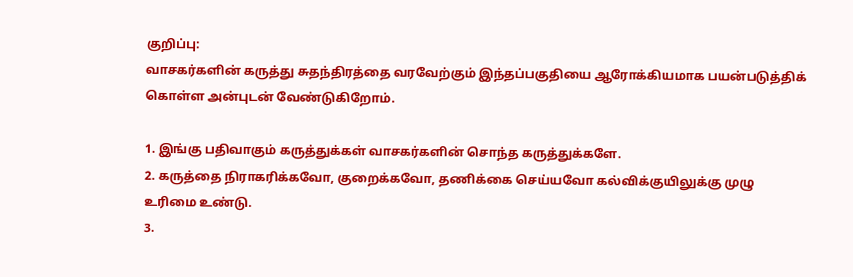குறிப்பு:
வாசகர்களின் கருத்து சுதந்திரத்தை வரவேற்கும் இந்தப்பகுதியை ஆரோக்கியமாக பயன்படுத்திக் கொள்ள அன்புடன் வேண்டுகிறோம்.

1. இங்கு பதிவாகும் கருத்துக்கள் வாசகர்களின் சொந்த கருத்துக்களே.
2. கருத்தை நிராகரிக்கவோ, குறைக்கவோ, தணிக்கை செய்யவோ கல்விக்குயிலுக்கு முழு உரிமை உண்டு.
3.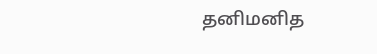தனிமனித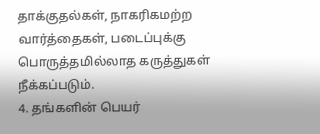தாக்குதல்கள், நாகரிகமற்ற வார்த்தைகள், படைப்புக்கு பொருத்தமில்லாத கருத்துகள் நீக்கப்படும்.
4. தங்களின் பெயர்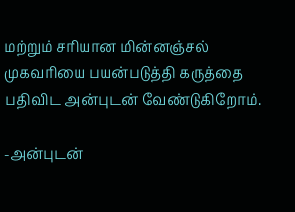மற்றும் சரியான மின்னஞ்சல் முகவரியை பயன்படுத்தி கருத்தை பதிவிட அன்புடன் வேண்டுகிறோம்.

-அன்புடன்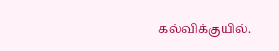கல்விக்குயில்.